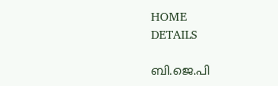HOME
DETAILS

ബി.ജെ.പി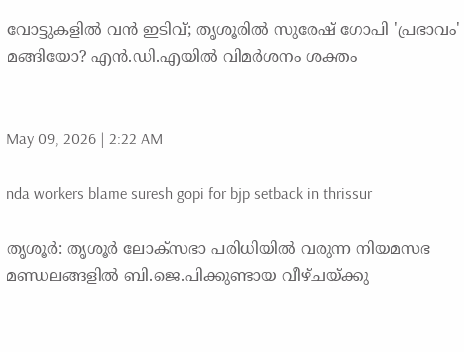വോട്ടുകളിൽ വൻ ഇടിവ്; തൃശൂരിൽ സുരേഷ് ഗോപി 'പ്രഭാവം' മങ്ങിയോ? എൻ.ഡി.എയിൽ വിമർശനം ശക്തം


May 09, 2026 | 2:22 AM

nda workers blame suresh gopi for bjp setback in thrissur

തൃശൂര്‍: തൃശൂര്‍ ലോക്‌സഭാ പരിധിയില്‍ വരുന്ന നിയമസഭ മണ്ഡലങ്ങളില്‍ ബി.ജെ.പിക്കുണ്ടായ വീഴ്ചയ്ക്കു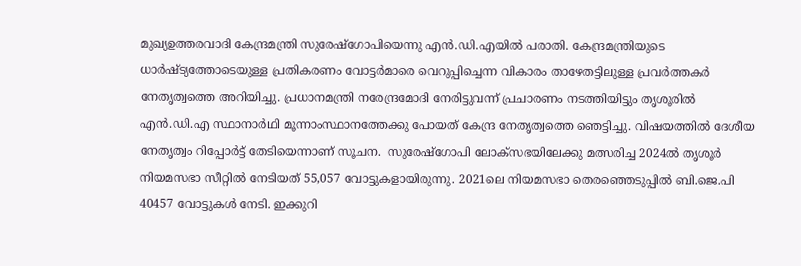മുഖ്യഉത്തരവാദി കേന്ദ്രമന്ത്രി സുരേഷ്‌ഗോപിയെന്നു എന്‍.ഡി.എയില്‍ പരാതി. കേന്ദ്രമന്ത്രിയുടെ ധാര്‍ഷ്ട്യത്തോടെയുള്ള പ്രതികരണം വോട്ടര്‍മാരെ വെറുപ്പിച്ചെന്ന വികാരം താഴേതട്ടിലുള്ള പ്രവര്‍ത്തകര്‍ നേതൃത്വത്തെ അറിയിച്ചു. പ്രധാനമന്ത്രി നരേന്ദ്രമോദി നേരിട്ടുവന്ന് പ്രചാരണം നടത്തിയിട്ടും തൃശൂരില്‍ എന്‍.ഡി.എ സ്ഥാനാർഥി മൂന്നാംസ്ഥാനത്തേക്കു പോയത് കേന്ദ്ര നേതൃത്വത്തെ ഞെട്ടിച്ചു. വിഷയത്തില്‍ ദേശീയ നേതൃത്വം റിപ്പോർട്ട് തേടിയെന്നാണ് സൂചന.  സുരേഷ്‌ഗോപി ലോക്‌സഭയിലേക്കു മത്സരിച്ച 2024ല്‍ തൃശൂര്‍ നിയമസഭാ സീറ്റില്‍ നേടിയത് 55,057 വോട്ടുകളായിരുന്നു. 2021ലെ നിയമസഭാ തെരഞ്ഞെടുപ്പില്‍ ബി.ജെ.പി  40457 വോട്ടുകള്‍ നേടി. ഇക്കുറി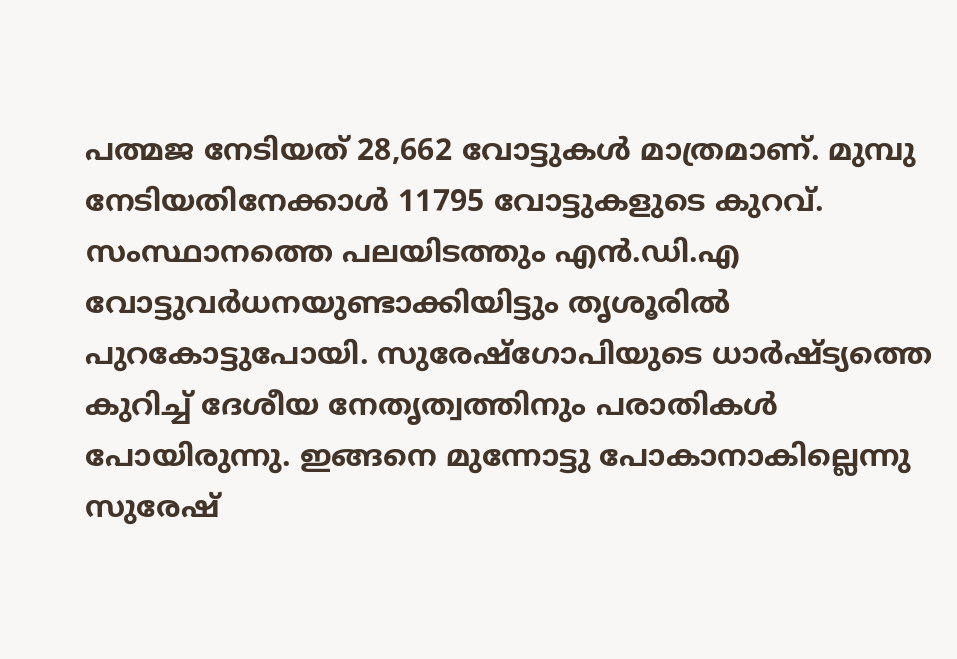പത്മജ നേടിയത് 28,662 വോട്ടുകള്‍ മാത്രമാണ്. മുമ്പു നേടിയതിനേക്കാള്‍ 11795 വോട്ടുകളുടെ കുറവ്. സംസ്ഥാനത്തെ പലയിടത്തും എന്‍.ഡി.എ വോട്ടുവര്‍ധനയുണ്ടാക്കിയിട്ടും തൃശൂരില്‍ പുറകോട്ടുപോയി. സുരേഷ്‌ഗോപിയുടെ ധാര്‍ഷ്ട്യത്തെ കുറിച്ച് ദേശീയ നേതൃത്വത്തിനും പരാതികള്‍ പോയിരുന്നു. ഇങ്ങനെ മുന്നോട്ടു പോകാനാകില്ലെന്നു സുരേഷ്‌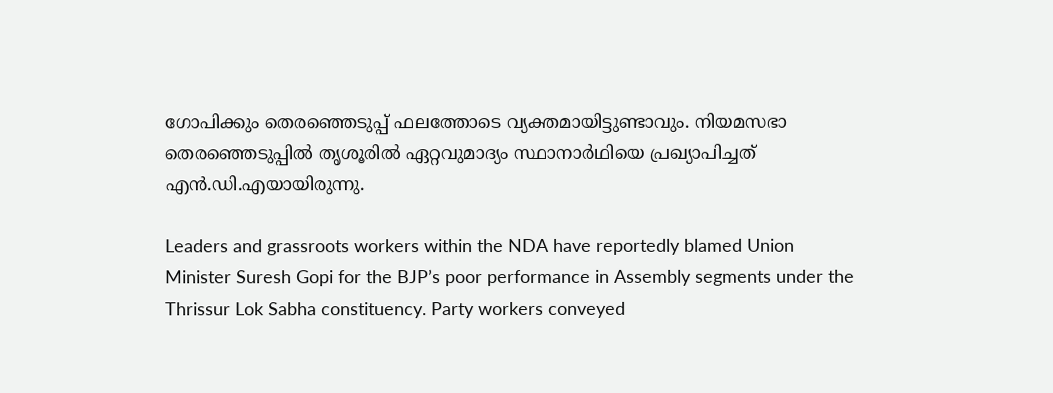ഗോപിക്കും തെരഞ്ഞെടുപ്പ് ഫലത്തോടെ വ്യക്തമായിട്ടുണ്ടാവും. നിയമസഭാ തെരഞ്ഞെടുപ്പില്‍ തൃശൂരില്‍ ഏറ്റവുമാദ്യം സ്ഥാനാര്‍ഥിയെ പ്രഖ്യാപിച്ചത് എന്‍.ഡി.എയായിരുന്നു.

Leaders and grassroots workers within the NDA have reportedly blamed Union Minister Suresh Gopi for the BJP’s poor performance in Assembly segments under the Thrissur Lok Sabha constituency. Party workers conveyed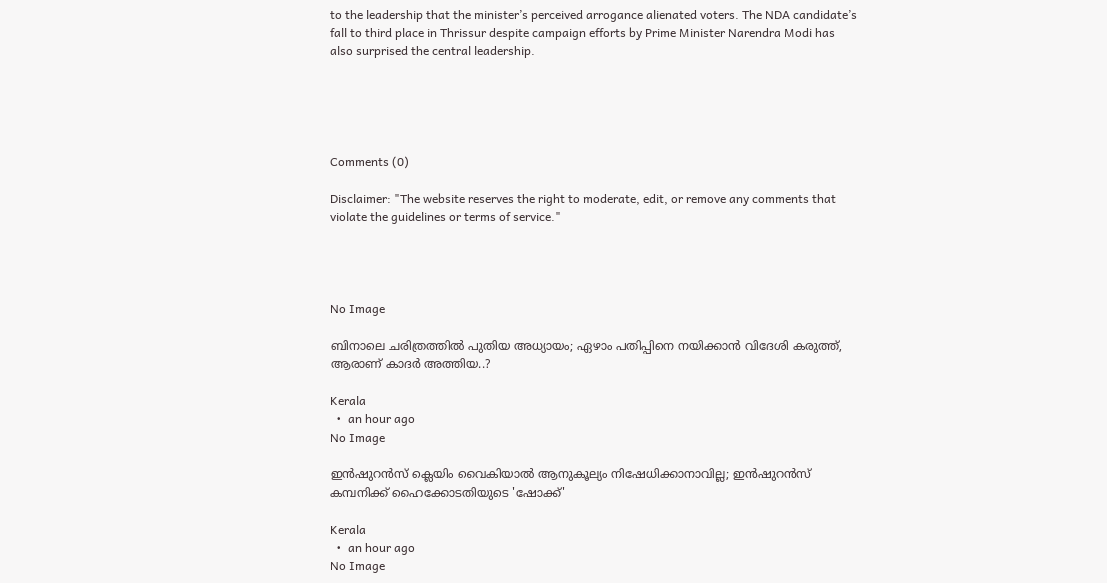to the leadership that the minister’s perceived arrogance alienated voters. The NDA candidate’s fall to third place in Thrissur despite campaign efforts by Prime Minister Narendra Modi has also surprised the central leadership.





Comments (0)

Disclaimer: "The website reserves the right to moderate, edit, or remove any comments that violate the guidelines or terms of service."




No Image

ബിനാലെ ചരിത്രത്തില്‍ പുതിയ അധ്യായം; ഏഴാം പതിപ്പിനെ നയിക്കാന്‍ വിദേശി കരുത്ത്, ആരാണ് കാദര്‍ അത്തിയ..?

Kerala
  •  an hour ago
No Image

ഇൻഷുറൻസ് ക്ലെയിം വൈകിയാൽ ആനുകൂല്യം നിഷേധിക്കാനാവില്ല; ഇൻഷുറൻസ് കമ്പനിക്ക് ഹൈക്കോടതിയുടെ 'ഷോക്ക്'

Kerala
  •  an hour ago
No Image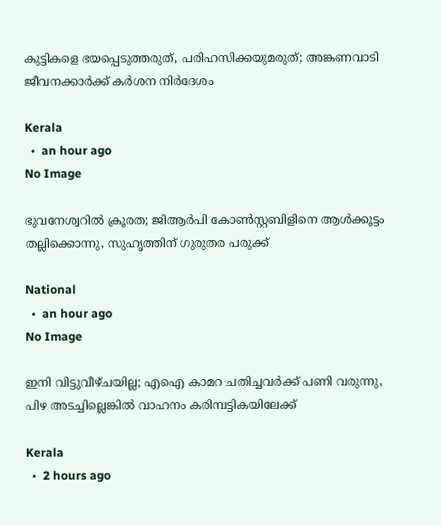കുട്ടികളെ ഭയപ്പെടുത്തരുത്, പരിഹസിക്കയുമരുത്; അങ്കണവാടി ജീവനക്കാര്‍ക്ക് കര്‍ശന നിര്‍ദേശം

Kerala
  •  an hour ago
No Image

ഭുവനേശ്വറിൽ ക്രൂരത; ജിആർപി കോൺസ്റ്റബിളിനെ ആൾക്കൂട്ടം തല്ലിക്കൊന്നു, സുഹൃത്തിന് ഗുരുതര പരുക്ക്

National
  •  an hour ago
No Image

ഇനി വിട്ടുവീഴ്ചയില്ല; എഐ കാമറ ചതിച്ചവര്‍ക്ക് പണി വരുന്നു, പിഴ അടച്ചില്ലെങ്കില്‍ വാഹനം കരിമ്പട്ടികയിലേക്ക്

Kerala
  •  2 hours ago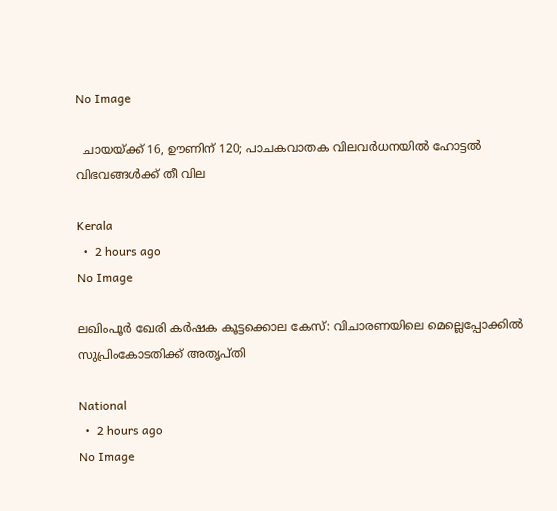No Image

  ചായയ്ക്ക് 16, ഊണിന് 120; പാചകവാതക വിലവര്‍ധനയില്‍ ഹോട്ടല്‍ വിഭവങ്ങള്‍ക്ക് തീ വില

Kerala
  •  2 hours ago
No Image

ലഖിംപൂർ ഖേരി കർഷക കൂട്ടക്കൊല കേസ്: വിചാരണയിലെ മെല്ലെപ്പോക്കിൽ സുപ്രിംകോടതിക്ക് അതൃപ്തി

National
  •  2 hours ago
No Image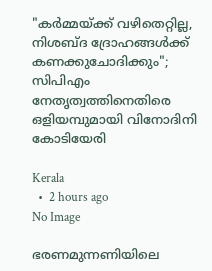"കർമ്മയ്ക്ക് വഴിതെറ്റില്ല, നിശബ്ദ ദ്രോഹങ്ങൾക്ക് കണക്കുചോദിക്കും"; സിപിഎം നേതൃത്വത്തിനെതിരെ ഒളിയമ്പുമായി വിനോദിനി കോടിയേരി

Kerala
  •  2 hours ago
No Image

ഭരണമുന്നണിയിലെ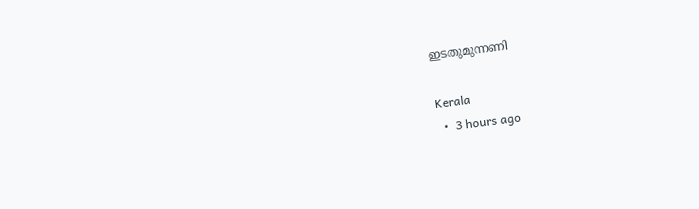ഇടതുമുന്നണി

Kerala
  •  3 hours ago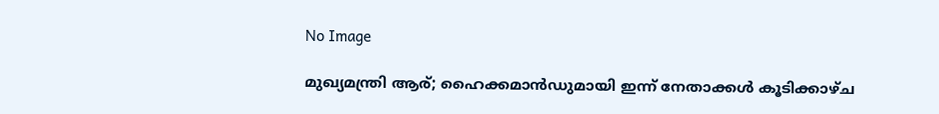No Image

മുഖ്യമന്ത്രി ആര്; ഹൈക്കമാൻഡുമായി ഇന്ന് നേതാക്കൾ കൂടിക്കാഴ്ച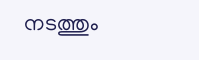നടത്തും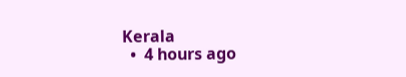Kerala
  •  4 hours ago